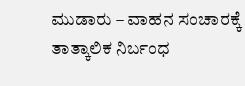ಮುಡಾರು – ವಾಹನ ಸಂಚಾರಕ್ಕೆ ತಾತ್ಕಾಲಿಕ ನಿರ್ಬಂಧ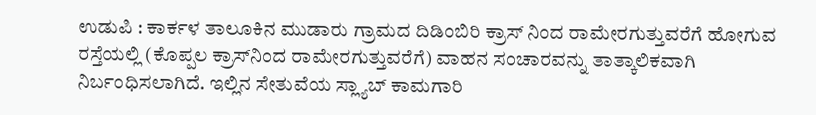ಉಡುಪಿ : ಕಾರ್ಕಳ ತಾಲೂಕಿನ ಮುಡಾರು ಗ್ರಾಮದ ದಿಡಿಂಬಿರಿ ಕ್ರಾಸ್ ನಿಂದ ರಾಮೇರಗುತ್ತುವರೆಗೆ ಹೋಗುವ ರಸ್ತೆಯಲ್ಲಿ (ಕೊಪ್ಪಲ ಕ್ರಾಸ್‌ನಿಂದ ರಾಮೇರಗುತ್ತುವರೆಗೆ) ವಾಹನ ಸಂಚಾರವನ್ನು ತಾತ್ಕಾಲಿಕವಾಗಿ ನಿರ್ಬಂಧಿಸಲಾಗಿದೆ. ಇಲ್ಲಿನ ಸೇತುವೆಯ ಸ್ಲ್ಯಾಬ್ ಕಾಮಗಾರಿ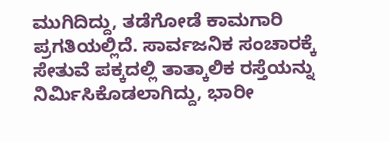ಮುಗಿದಿದ್ದು, ತಡೆಗೋಡೆ ಕಾಮಗಾರಿ ಪ್ರಗತಿಯಲ್ಲಿದೆ. ಸಾರ್ವಜನಿಕ ಸಂಚಾರಕ್ಕೆ ಸೇತುವೆ ಪಕ್ಕದಲ್ಲಿ ತಾತ್ಕಾಲಿಕ ರಸ್ತೆಯನ್ನು ನಿರ್ಮಿಸಿಕೊಡಲಾಗಿದ್ದು, ಭಾರೀ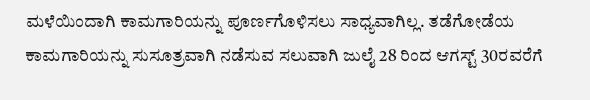ಮಳೆಯಿಂದಾಗಿ ಕಾಮಗಾರಿಯನ್ನು ಪೂರ್ಣಗೊಳಿಸಲು ಸಾಧ್ಯವಾಗಿಲ್ಲ. ತಡೆಗೋಡೆಯ ಕಾಮಗಾರಿಯನ್ನು ಸುಸೂತ್ರವಾಗಿ ನಡೆಸುವ ಸಲುವಾಗಿ ಜುಲೈ 28 ರಿಂದ ಆಗಸ್ಟ್ 30ರವರೆಗೆ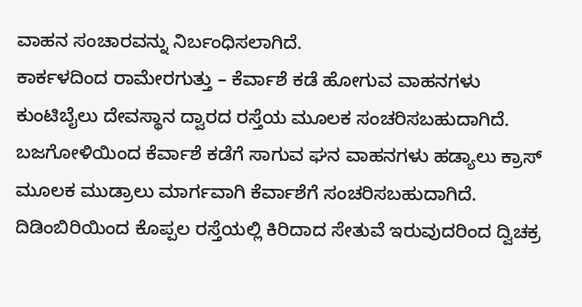ವಾಹನ ಸಂಚಾರವನ್ನು ನಿರ್ಬಂಧಿಸಲಾಗಿದೆ.
ಕಾರ್ಕಳದಿಂದ ರಾಮೇರಗುತ್ತು – ಕೆರ್ವಾಶೆ ಕಡೆ ಹೋಗುವ ವಾಹನಗಳು ಕುಂಟಿಬೈಲು ದೇವಸ್ಥಾನ ದ್ವಾರದ ರಸ್ತೆಯ ಮೂಲಕ ಸಂಚರಿಸಬಹುದಾಗಿದೆ. ಬಜಗೋಳಿಯಿಂದ ಕೆರ್ವಾಶೆ ಕಡೆಗೆ ಸಾಗುವ ಘನ ವಾಹನಗಳು ಹಡ್ಯಾಲು ಕ್ರಾಸ್ ಮೂಲಕ ಮುಡ್ರಾಲು ಮಾರ್ಗವಾಗಿ ಕೆರ್ವಾಶೆಗೆ ಸಂಚರಿಸಬಹುದಾಗಿದೆ. ದಿಡಿಂಬಿರಿಯಿಂದ ಕೊಪ್ಪಲ ರಸ್ತೆಯಲ್ಲಿ ಕಿರಿದಾದ ಸೇತುವೆ ಇರುವುದರಿಂದ ದ್ವಿಚಕ್ರ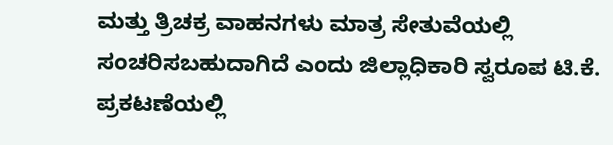ಮತ್ತು ತ್ರಿಚಕ್ರ ವಾಹನಗಳು ಮಾತ್ರ ಸೇತುವೆಯಲ್ಲಿ ಸಂಚರಿಸಬಹುದಾಗಿದೆ ಎಂದು ಜಿಲ್ಲಾಧಿಕಾರಿ ಸ್ವರೂಪ ಟಿ.ಕೆ. ಪ್ರಕಟಣೆಯಲ್ಲಿ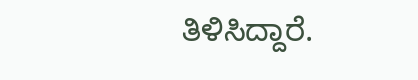ತಿಳಿಸಿದ್ದಾರೆ.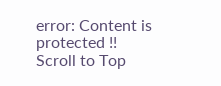error: Content is protected !!
Scroll to Top